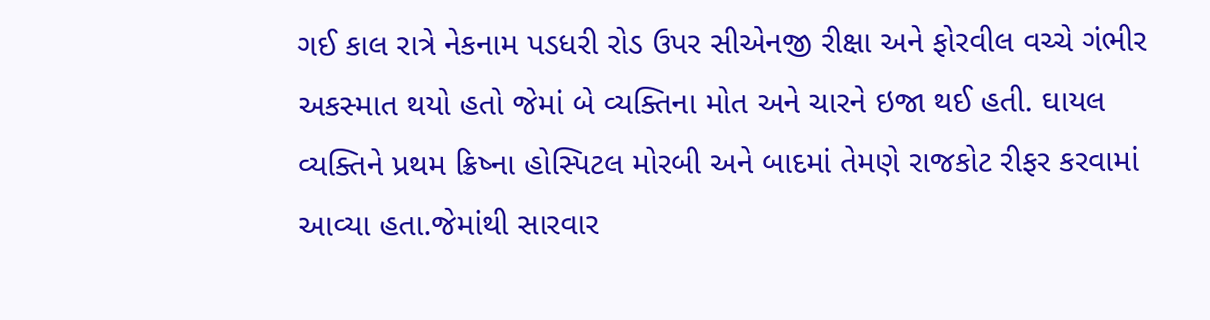ગઈ કાલ રાત્રે નેકનામ પડધરી રોડ ઉપર સીએનજી રીક્ષા અને ફોરવીલ વચ્ચે ગંભીર અકસ્માત થયો હતો જેમાં બે વ્યક્તિના મોત અને ચારને ઇજા થઈ હતી. ઘાયલ વ્યક્તિને પ્રથમ ક્રિષ્ના હોસ્પિટલ મોરબી અને બાદમાં તેમણે રાજકોટ રીફર કરવામાં આવ્યા હતા.જેમાંથી સારવાર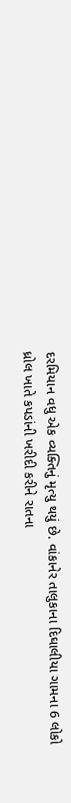દરમિયાન વધુ એક વ્યક્તિનું મૃત્યુ થયું છે. વાંકાનેર તાલુકાના દિઘાલીયા ગામના 6 લોકો ધ્રોલ ખાતે કપડાંની ખરીદી કરીને રાતના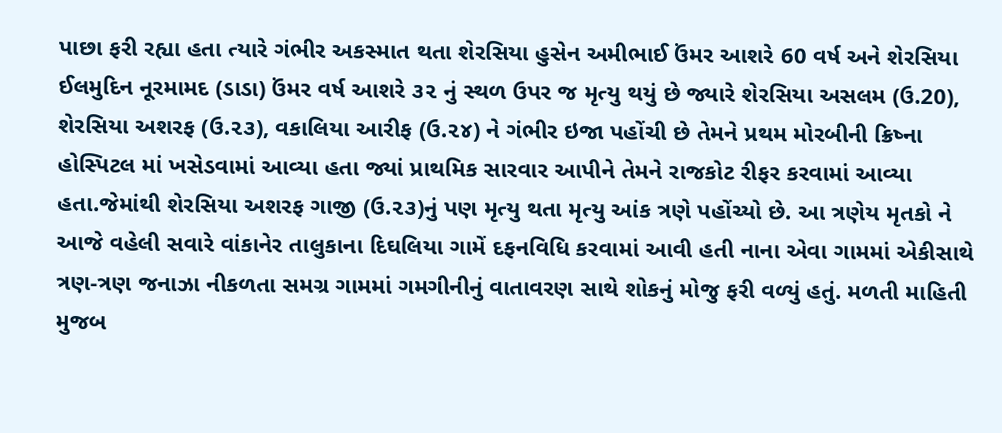પાછા ફરી રહ્યા હતા ત્યારે ગંભીર અકસ્માત થતા શેરસિયા હુસેન અમીભાઈ ઉંમર આશરે 60 વર્ષ અને શેરસિયા ઈલમુદિન નૂરમામદ (ડાડા) ઉંમર વર્ષ આશરે ૩૨ નું સ્થળ ઉપર જ મૃત્યુ થયું છે જ્યારે શેરસિયા અસલમ (ઉ.20), શેરસિયા અશરફ (ઉ.૨૩), વકાલિયા આરીફ (ઉ.૨૪) ને ગંભીર ઇજા પહોંચી છે તેમને પ્રથમ મોરબીની ક્રિષ્ના હોસ્પિટલ માં ખસેડવામાં આવ્યા હતા જ્યાં પ્રાથમિક સારવાર આપીને તેમને રાજકોટ રીફર કરવામાં આવ્યા હતા.જેમાંથી શેરસિયા અશરફ ગાજી (ઉ.૨૩)નું પણ મૃત્યુ થતા મૃત્યુ આંક ત્રણે પહોંચ્યો છે. આ ત્રણેય મૃતકો ને આજે વહેલી સવારે વાંકાનેર તાલુકાના દિઘલિયા ગામેં દફનવિધિ કરવામાં આવી હતી નાના એવા ગામમાં એકીસાથે ત્રણ-ત્રણ જનાઝા નીકળતા સમગ્ર ગામમાં ગમગીનીનું વાતાવરણ સાથે શોકનું મોજુ ફરી વળ્યું હતું. મળતી માહિતી મુજબ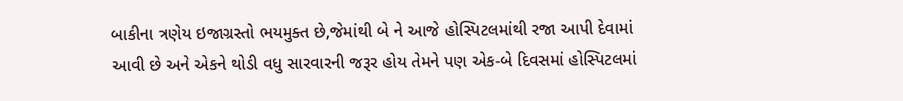બાકીના ત્રણેય ઇજાગ્રસ્તો ભયમુક્ત છે,જેમાંથી બે ને આજે હોસ્પિટલમાંથી રજા આપી દેવામાં આવી છે અને એકને થોડી વધુ સારવારની જરૂર હોય તેમને પણ એક-બે દિવસમાં હોસ્પિટલમાં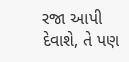રજા આપી દેવાશે, તે પણ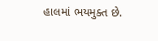હાલમાં ભયમુક્ત છે.